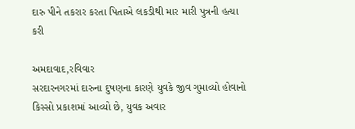દારુ પીને તકરાર કરતા પિતાએ લકડીથી માર મારી પુત્રની હત્યા કરી

અમદાવાદ,રવિવાર
સરદારનગરમાં દારુના દુષણના કારણે યુવકે જીવ ગુમાવ્યો હોવાનો કિસ્સો પ્રકાશમાં આવ્યો છે, યુવક અવાર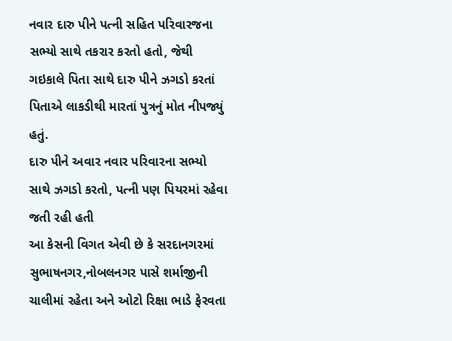નવાર દારુ પીને પત્ની સહિત પરિવારજના સભ્યો સાથે તકરાર કરતો હતો, જેથી ગઇકાલે પિતા સાથે દારુ પીને ઝગડો કરતાં પિતાએ લાકડીથી મારતાં પુત્રનું મોત નીપજ્યું હતું.
દારુ પીને અવાર નવાર પરિવારના સભ્યો સાથે ઝગડો કરતો, પત્ની પણ પિયરમાં રહેવા જતી રહી હતી
આ કેસની વિગત એવી છે કે સરદાનગરમાં સુભાષનગર,નોબલનગર પાસે શર્માજીની ચાલીમાં રહેતા અને ઓટો રિક્ષા ભાડે ફેરવતા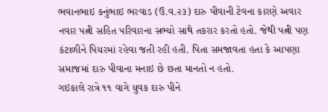ભવાનભાઇ કનુંભાઇ ભરવાડ (ઉ.વ.૨૩) દારુ પીવાની ટેવના કારણે અવાર નવાર પત્ની સહિત પરિવારના સભ્યો સાથે તકરાર કરતો હતો. જેથી પત્ની પણ કંટાળીને પિયરમાં રહેવા જતી રહી હતી. પિતા સમજાવતા હતા કે આપણા સમાજમાં દારુ પીવાના મનાઇ છે છતા માનતો ન હતો.
ગઇકાલે રાત્રે ૧૧ વાગે યુવક દારુ પીને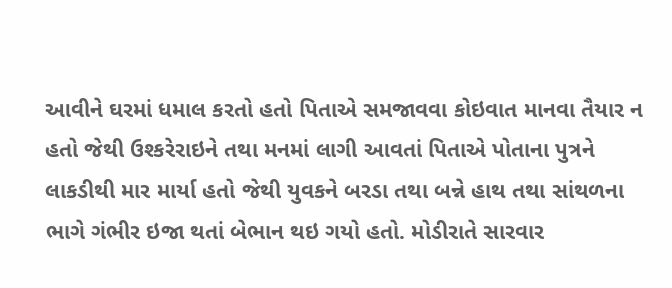આવીને ઘરમાં ધમાલ કરતો હતો પિતાએ સમજાવવા કોઇવાત માનવા તૈયાર ન હતો જેથી ઉશ્કરેરાઇને તથા મનમાં લાગી આવતાં પિતાએ પોતાના પુત્રને લાકડીથી માર માર્યા હતો જેથી યુવકને બરડા તથા બન્ને હાથ તથા સાંથળના ભાગે ગંભીર ઇજા થતાં બેભાન થઇ ગયો હતો. મોડીરાતે સારવાર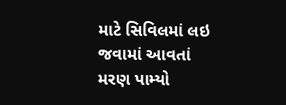માટે સિવિલમાં લઇ જવામાં આવતાં મરણ પામ્યો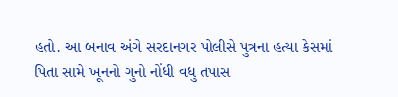હતો. આ બનાવ અંગે સરદાનગર પોલીસે પુત્રના હત્યા કેસમાં પિતા સામે ખૂનનો ગુનો નોંધી વધુ તપાસ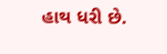હાથ ધરી છે.